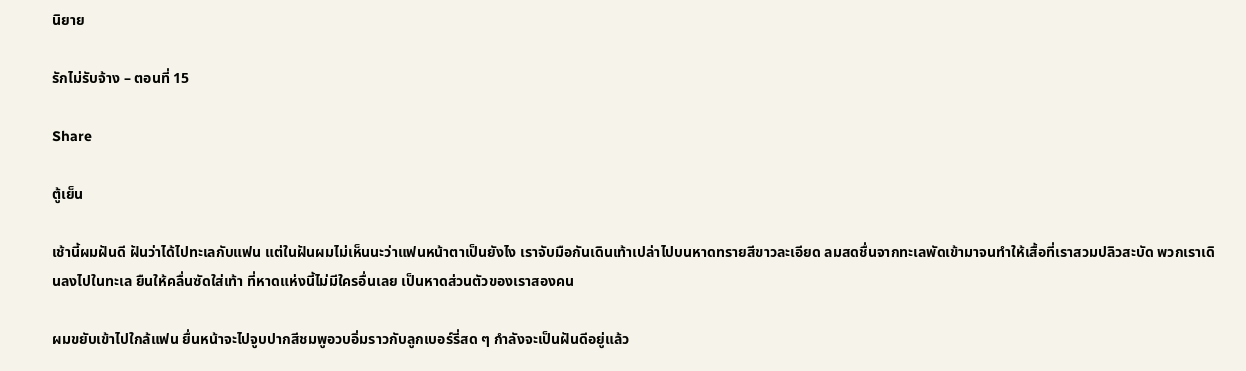นิยาย

รักไม่รับจ้าง – ตอนที่ 15

Share

ตู้เย็น

เช้านี้ผมฝันดี ฝันว่าได้ไปทะเลกับแฟน แต่ในฝันผมไม่เห็นนะว่าแฟนหน้าตาเป็นยังไง เราจับมือกันเดินเท้าเปล่าไปบนหาดทรายสีขาวละเอียด ลมสดชื่นจากทะเลพัดเข้ามาจนทำให้เสื้อที่เราสวมปลิวสะบัด พวกเราเดินลงไปในทะเล ยืนให้คลื่นซัดใส่เท้า ที่หาดแห่งนี้ไม่มีใครอื่นเลย เป็นหาดส่วนตัวของเราสองคน

ผมขยับเข้าไปใกล้แฟน ยื่นหน้าจะไปจูบปากสีชมพูอวบอิ่มราวกับลูกเบอร์รี่สด ๆ กำลังจะเป็นฝันดีอยู่แล้ว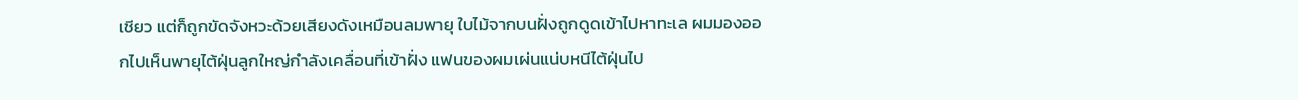เชียว แต่ก็ถูกขัดจังหวะด้วยเสียงดังเหมือนลมพายุ ใบไม้จากบนฝั่งถูกดูดเข้าไปหาทะเล ผมมองออกไปเห็นพายุไต้ฝุ่นลูกใหญ่กำลังเคลื่อนที่เข้าฝั่ง แฟนของผมเผ่นแน่บหนีไต้ฝุ่นไป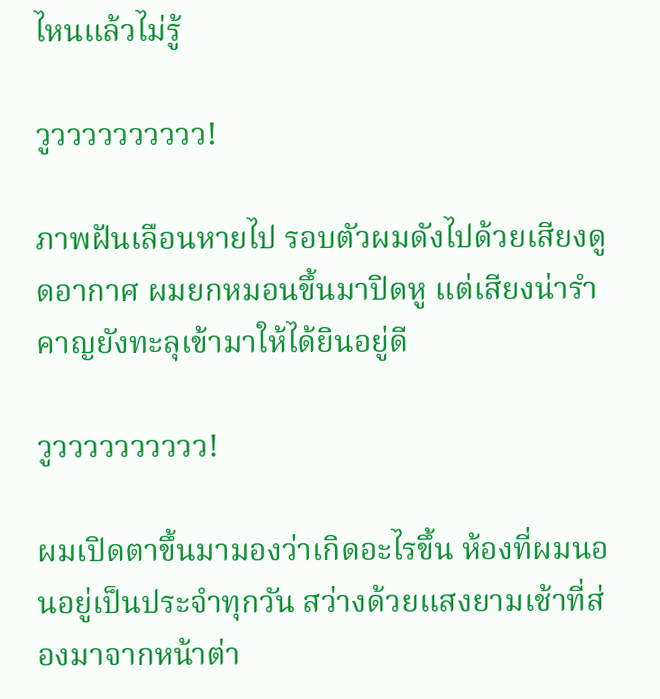ไหนแล้วไม่รู้

วูวววววววววว!

ภาพฝันเลือนหายไป รอบตัวผมดังไปด้วยเสียงดูดอากาศ ผมยกหมอนขึ้นมาปิดหู แต่เสียงน่ารำคาญยังทะลุเข้ามาให้ได้ยินอยู่ดี

วูวววววววววว!

ผมเปิดตาขึ้นมามองว่าเกิดอะไรขึ้น ห้องที่ผมนอนอยู่เป็นประจำทุกวัน สว่างด้วยแสงยามเช้าที่ส่องมาจากหน้าต่า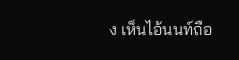ง เห็นไอ้นนท์ถือ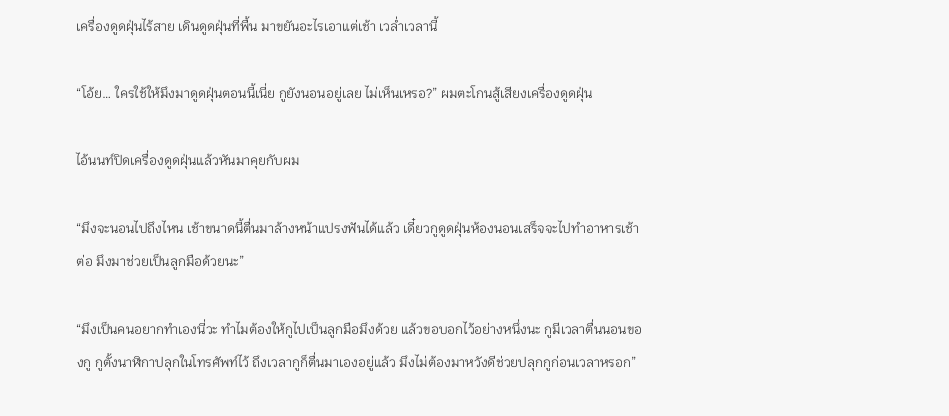เครื่องดูดฝุ่นไร้สาย เดินดูดฝุ่นที่พื้น มาขยันอะไรเอาแต่เช้า เวล่ำเวลานี้

“โอ้ย… ใครใช้ให้มึงมาดูดฝุ่นตอนนี้เนี่ย กูยังนอนอยู่เลย ไม่เห็นเหรอ?” ผมตะโกนสู้เสียงเครื่องดูดฝุ่น

ไอ้นนท์ปิดเครื่องดูดฝุ่นแล้วหันมาคุยกับผม

“มึงจะนอนไปถึงไหน เช้าขนาดนี้ตื่นมาล้างหน้าแปรงฟันได้แล้ว เดี๋ยวกูดูดฝุ่นห้องนอนเสร็จจะไปทำอาหารเช้าต่อ มึงมาช่วยเป็นลูกมือด้วยนะ”

“มึงเป็นคนอยากทำเองนี่วะ ทำไมต้องให้กูไปเป็นลูกมือมึงด้วย แล้วขอบอกไว้อย่างหนึ่งนะ กูมีเวลาตื่นนอนของกู กูตั้งนาฬิกาปลุกในโทรศัพท์ไว้ ถึงเวลากูก็ตื่นมาเองอยู่แล้ว มึงไม่ต้องมาหวังดีช่วยปลุกกูก่อนเวลาหรอก”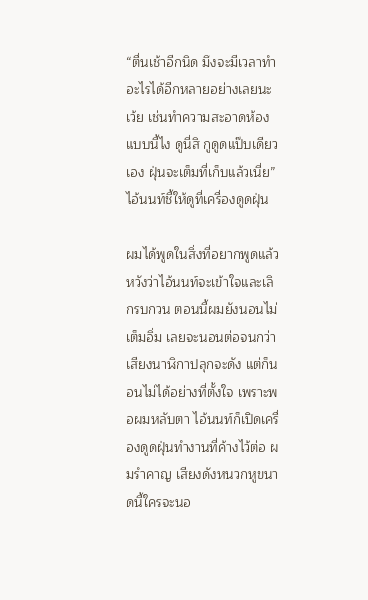“ตื่นเช้าอีกนิด มึงจะมีเวลาทำอะไรได้อีกหลายอย่างเลยนะเว้ย เช่นทำความสะอาดห้องแบบนี้ไง ดูนี่สิ กูดูดแป๊บเดียวเอง ฝุ่นจะเต็มที่เก็บแล้วเนี่ย” ไอ้นนท์ชี้ให้ดูที่เครื่องดูดฝุ่น

ผมได้พูดในสิ่งที่อยากพูดแล้ว หวังว่าไอ้นนท์จะเข้าใจและเลิกรบกวน ตอนนี้ผมยังนอนไม่เต็มอิ่ม เลยจะนอนต่อจนกว่าเสียงนาฬิกาปลุกจะดัง แต่ก็นอนไม่ได้อย่างที่ตั้งใจ เพราะพอผมหลับตา ไอ้นนท์ก็เปิดเครื่องดูดฝุ่นทำงานที่ค้างไว้ต่อ ผมรำคาญ เสียงดังหนวกหูขนาดนี้ใครจะนอ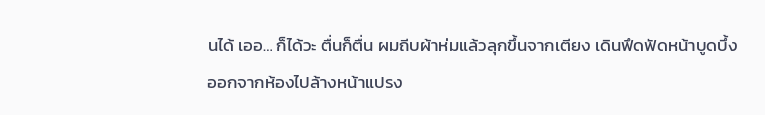นได้ เออ… ก็ได้วะ ตื่นก็ตื่น ผมถีบผ้าห่มแล้วลุกขึ้นจากเตียง เดินฟึดฟัดหน้าบูดบึ้งออกจากห้องไปล้างหน้าแปรง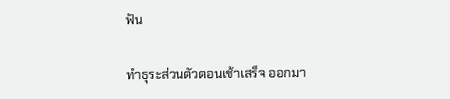ฟัน

ทำธุระส่วนตัวตอนเช้าเสร็จ ออกมา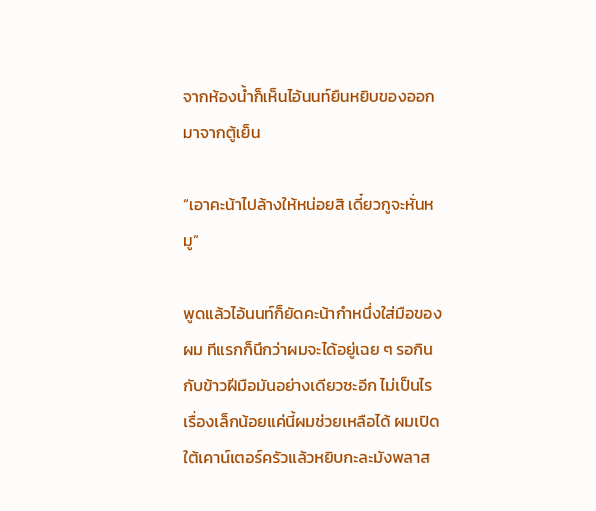จากห้องน้ำก็เห็นไอ้นนท์ยืนหยิบของออกมาจากตู้เย็น

“เอาคะน้าไปล้างให้หน่อยสิ เดี๋ยวกูจะหั่นหมู”

พูดแล้วไอ้นนท์ก็ยัดคะน้ากำหนึ่งใส่มือของผม ทีแรกก็นึกว่าผมจะได้อยู่เฉย ๆ รอกินกับข้าวฝีมือมันอย่างเดียวซะอีก ไม่เป็นไร เรื่องเล็กน้อยแค่นี้ผมช่วยเหลือได้ ผมเปิดใต้เคาน์เตอร์ครัวแล้วหยิบกะละมังพลาส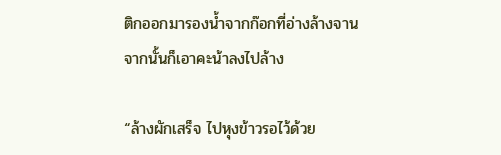ติกออกมารองน้ำจากก๊อกที่อ่างล้างจาน จากนั้นก็เอาคะน้าลงไปล้าง

“ล้างผักเสร็จ ไปหุงข้าวรอไว้ด้วย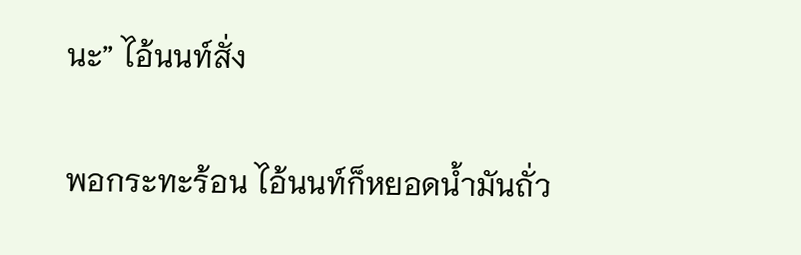นะ” ไอ้นนท์สั่ง

พอกระทะร้อน ไอ้นนท์ก็หยอดน้ำมันถั่ว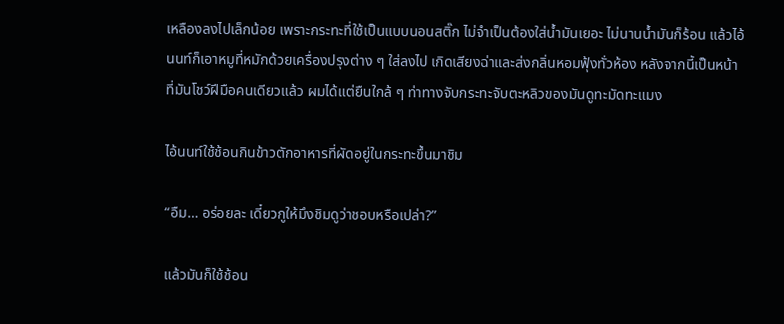เหลืองลงไปเล็กน้อย เพราะกระทะที่ใช้เป็นแบบนอนสติ๊ก ไม่จำเป็นต้องใส่น้ำมันเยอะ ไม่นานน้ำมันก็ร้อน แล้วไอ้นนท์ก็เอาหมูที่หมักด้วยเครื่องปรุงต่าง ๆ ใส่ลงไป เกิดเสียงฉ่าและส่งกลิ่นหอมฟุ้งทั่วห้อง หลังจากนี้เป็นหน้าที่มันโชว์ฝีมือคนเดียวแล้ว ผมได้แต่ยืนใกล้ ๆ ท่าทางจับกระทะจับตะหลิวของมันดูทะมัดทะแมง

ไอ้นนท์ใช้ช้อนกินข้าวตักอาหารที่ผัดอยู่ในกระทะขึ้นมาชิม

“อืม… อร่อยละ เดี๋ยวกูให้มึงชิมดูว่าชอบหรือเปล่า?”

แล้วมันก็ใช้ช้อน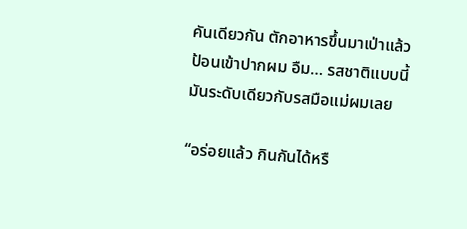คันเดียวกัน ตักอาหารขึ้นมาเป่าแล้วป้อนเข้าปากผม อืม… รสชาติแบบนี้มันระดับเดียวกับรสมือแม่ผมเลย

“อร่อยแล้ว กินกันได้หรื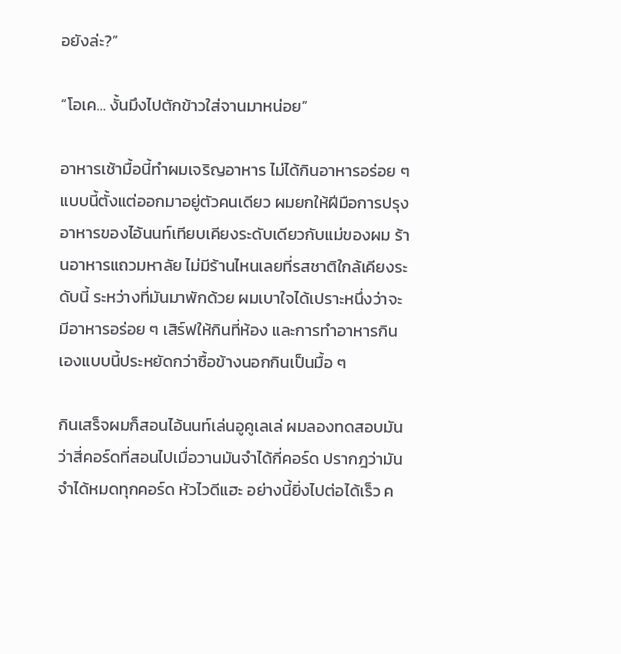อยังล่ะ?”

“โอเค… งั้นมึงไปตักข้าวใส่จานมาหน่อย”

อาหารเช้ามื้อนี้ทำผมเจริญอาหาร ไม่ได้กินอาหารอร่อย ๆ แบบนี้ตั้งแต่ออกมาอยู่ตัวคนเดียว ผมยกให้ฝีมือการปรุงอาหารของไอ้นนท์เทียบเคียงระดับเดียวกับแม่ของผม ร้านอาหารแถวมหาลัย ไม่มีร้านไหนเลยที่รสชาติใกล้เคียงระดับนี้ ระหว่างที่มันมาพักด้วย ผมเบาใจได้เปราะหนึ่งว่าจะมีอาหารอร่อย ๆ เสิร์ฟให้กินที่ห้อง และการทำอาหารกินเองแบบนี้ประหยัดกว่าซื้อข้างนอกกินเป็นมื้อ ๆ

กินเสร็จผมก็สอนไอ้นนท์เล่นอูคูเลเล่ ผมลองทดสอบมันว่าสี่คอร์ดที่สอนไปเมื่อวานมันจำได้กี่คอร์ด ปรากฎว่ามันจำได้หมดทุกคอร์ด หัวไวดีแฮะ อย่างนี้ยิ่งไปต่อได้เร็ว ค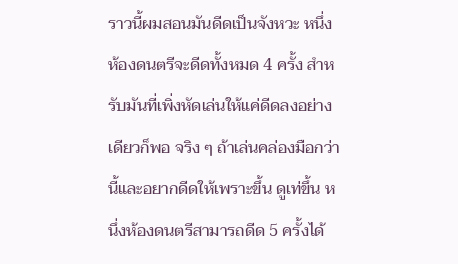ราวนี้ผมสอนมันดีดเป็นจังหวะ หนึ่งห้องดนตรีจะดีดทั้งหมด 4 ครั้ง สำหรับมันที่เพิ่งหัดเล่นให้แค่ดีดลงอย่างเดียวก็พอ จริง ๆ ถ้าเล่นคล่องมือกว่านี้และอยากดีดให้เพราะขึ้น ดูเท่ขึ้น หนึ่งห้องดนตรีสามารถดีด 5 ครั้งได้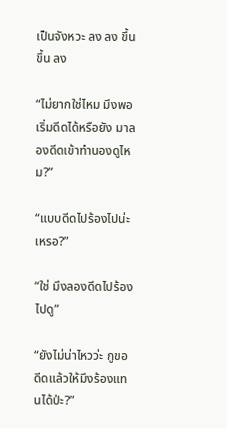เป็นจังหวะ ลง ลง ขึ้น ขึ้น ลง

“ไม่ยากใช่ไหม มึงพอเริ่มดีดได้หรือยัง มาลองดีดเข้าทำนองดูไหม?”

“แบบดีดไปร้องไปน่ะเหรอ?”

“ใช่ มึงลองดีดไปร้องไปดู”

“ยังไม่น่าไหวว่ะ กูขอดีดแล้วให้มึงร้องแทนได้ป่ะ?”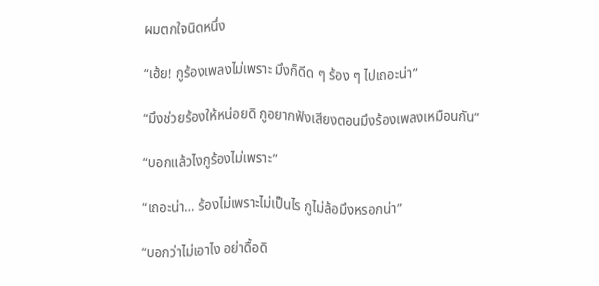ผมตกใจนิดหนึ่ง

“เฮ้ย! กูร้องเพลงไม่เพราะ มึงก็ดีด ๆ ร้อง ๆ ไปเถอะน่า”

“มึงช่วยร้องให้หน่อยดิ กูอยากฟังเสียงตอนมึงร้องเพลงเหมือนกัน”

“บอกแล้วไงกูร้องไม่เพราะ”

“เถอะน่า… ร้องไม่เพราะไม่เป็นไร กูไม่ล้อมึงหรอกน่า”

“บอกว่าไม่เอาไง อย่าดื้อดิ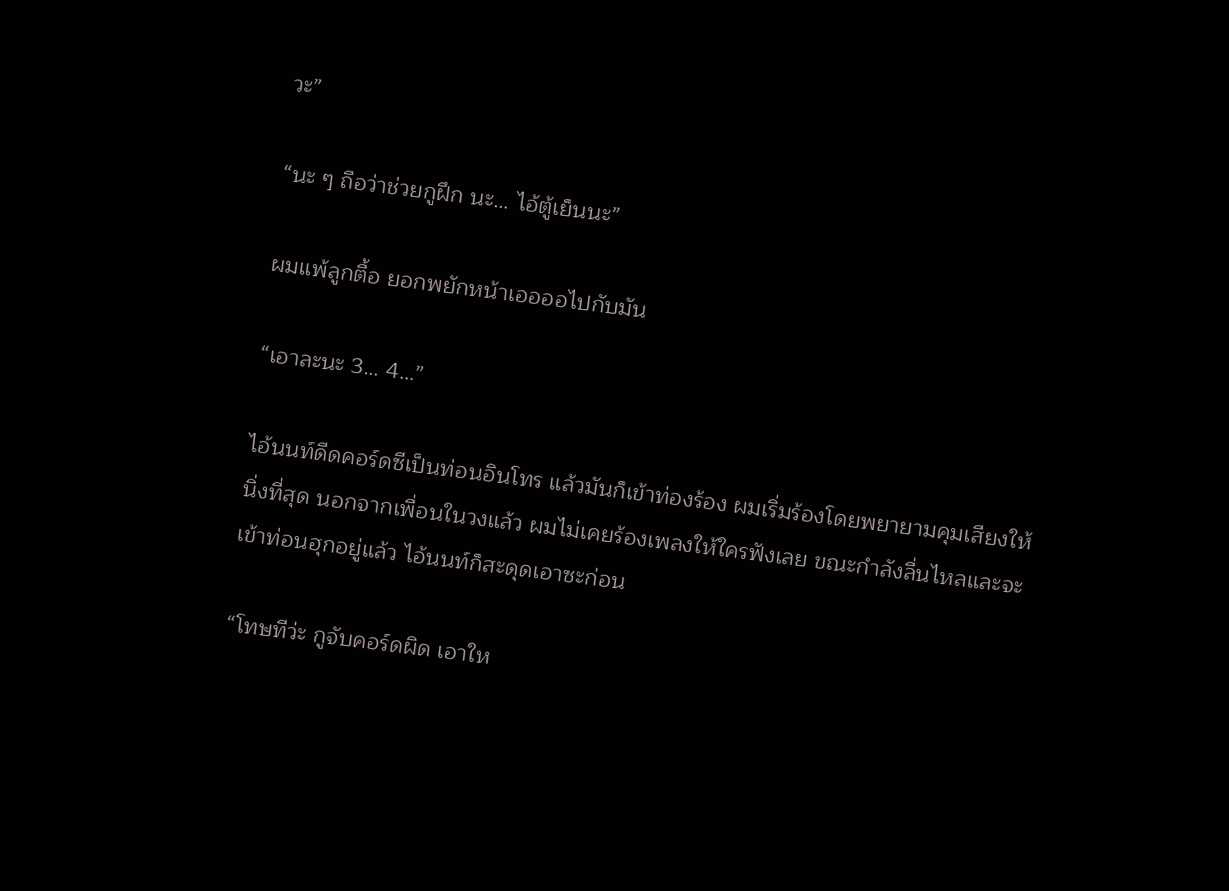วะ”

“นะ ๆ ถือว่าช่วยกูฝึก นะ… ไอ้ตู้เย็นนะ”

ผมแพ้ลูกตื้อ ยอกพยักหน้าเออออไปกับมัน

“เอาละนะ 3… 4…”

ไอ้นนท์ดีดคอร์ดซีเป็นท่อนอินโทร แล้วมันก็เข้าท่องร้อง ผมเริ่มร้องโดยพยายามคุมเสียงให้นิ่งที่สุด นอกจากเพื่อนในวงแล้ว ผมไม่เคยร้องเพลงให้ใครฟังเลย ขณะกำลังลื่นไหลและจะเข้าท่อนฮุกอยู่แล้ว ไอ้นนท์ก็สะดุดเอาซะก่อน

“โทษทีว่ะ กูจับคอร์ดผิด เอาให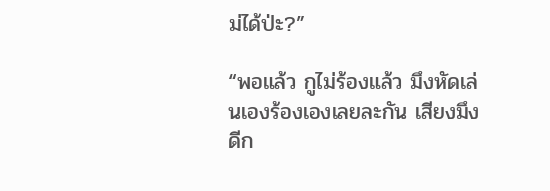ม่ได้ป่ะ?”

“พอแล้ว กูไม่ร้องแล้ว มึงหัดเล่นเองร้องเองเลยละกัน เสียงมึงดีก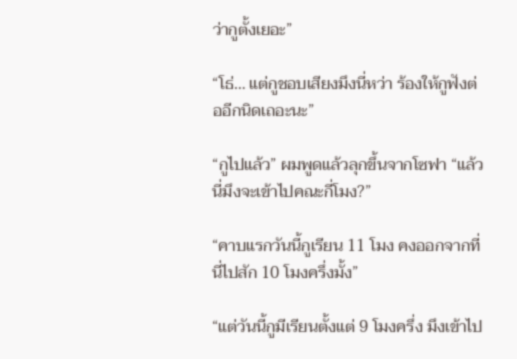ว่ากูตั้งเยอะ”

“โธ่… แต่กูชอบเสียงมึงนี่หว่า ร้องให้กูฟังต่ออีกนิดเถอะนะ”

“กูไปแล้ว” ผมพูดแล้วลุกขึ้นจากโซฟา “แล้วนี่มึงจะเข้าไปคณะกี่โมง?”

“คาบแรกวันนี้กูเรียน 11 โมง คงออกจากที่นี่ไปสัก 10 โมงครึ่งมั้ง”

“แต่วันนี้กูมีเรียนตั้งแต่ 9 โมงครึ่ง มึงเข้าไป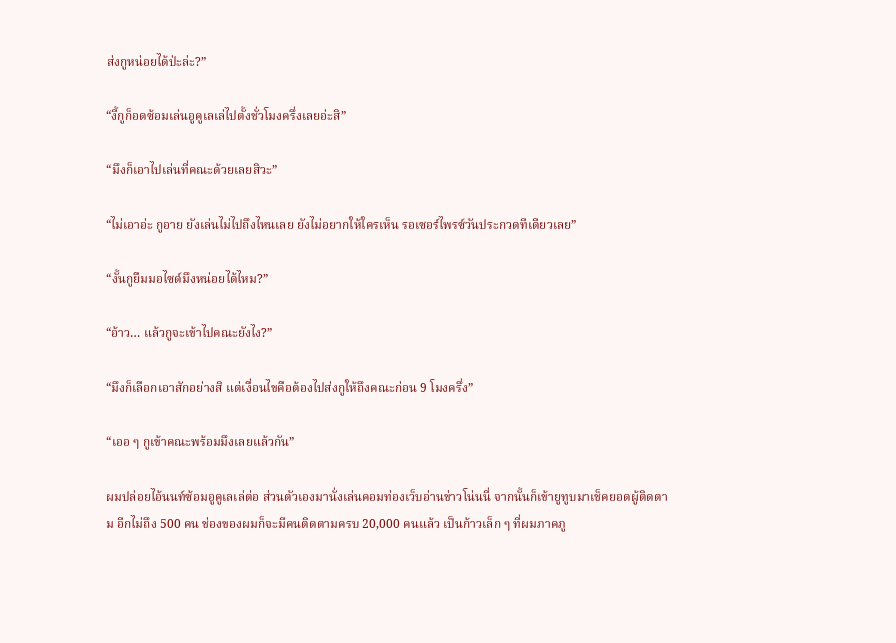ส่งกูหน่อยได้ป่ะล่ะ?”

“งี้กูก็อดซ้อมเล่นอูคูเลเล่ไปตั้งชั่วโมงครึ่งเลยอ่ะสิ”

“มึงก็เอาไปเล่นที่คณะด้วยเลยสิวะ”

“ไม่เอาอ่ะ กูอาย ยังเล่นไม่ไปถึงไหนเลย ยังไม่อยากให้ใครเห็น รอเซอร์ไพรซ์วันประกวดทีเดียวเลย”

“งั้นกูยืมมอไซด์มึงหน่อยได้ไหม?”

“อ้าว… แล้วกูจะเข้าไปคณะยังไง?”

“มึงก็เลือกเอาสักอย่างสิ แต่เงื่อนไขคือต้องไปส่งกูให้ถึงคณะก่อน 9 โมงครึ่ง”

“เออ ๆ กูเข้าคณะพร้อมมึงเลยแล้วกัน”

ผมปล่อยไอ้นนท์ซ้อมอูคูเลเล่ต่อ ส่วนตัวเองมานั่งเล่นคอมท่องเว็บอ่านข่าวโน่นนี่ จากนั้นก็เข้ายูทูบมาเช็คยอดผู้ติดตาม อีกไม่ถึง 500 คน ช่องของผมก็จะมีคนติดตามครบ 20,000 คนแล้ว เป็นก้าวเล็ก ๆ ที่ผมภาคภู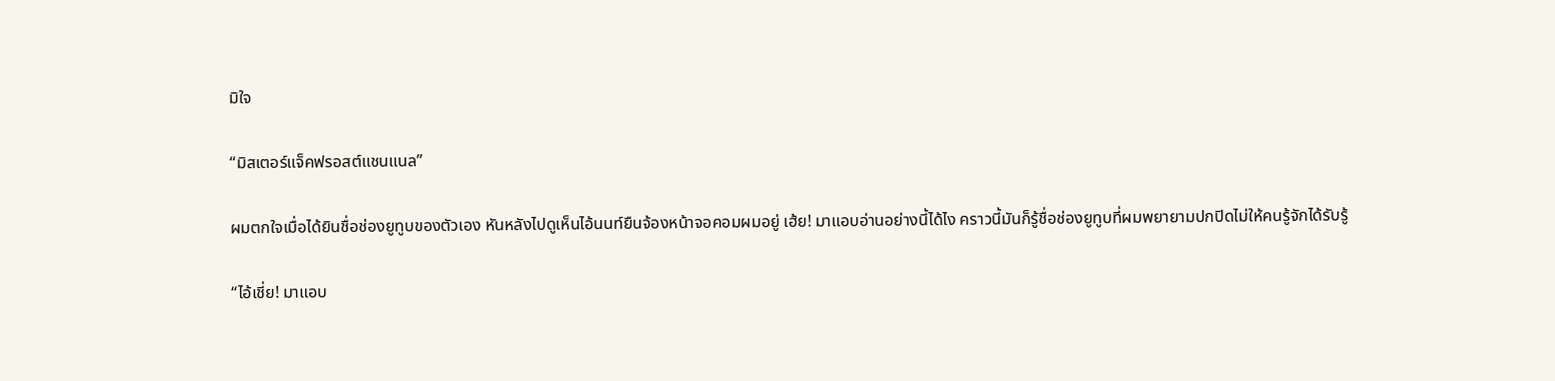มิใจ

“มิสเตอร์แจ็คฟรอสต์แชนแนล”

ผมตกใจเมื่อได้ยินชื่อช่องยูทูบของตัวเอง หันหลังไปดูเห็นไอ้นนท์ยืนจ้องหน้าจอคอมผมอยู่ เฮ้ย! มาแอบอ่านอย่างนี้ได้ไง คราวนี้มันก็รู้ชื่อช่องยูทูบที่ผมพยายามปกปิดไม่ให้คนรู้จักได้รับรู้

“ไอ้เชี่ย! มาแอบ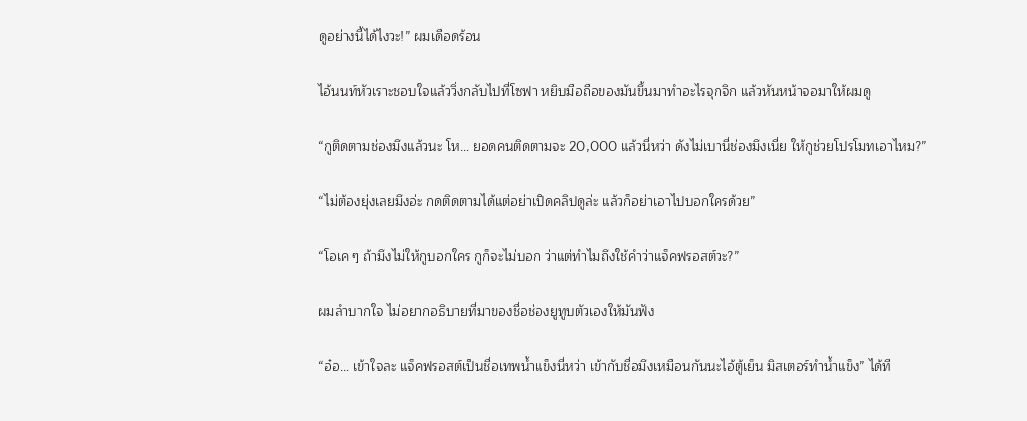ดูอย่างนี้ได้ไงวะ!” ผมเดือดร้อน

ไอ้นนท์หัวเราะชอบใจแล้ววิ่งกลับไปที่โซฟา หยิบมือถือของมันขึ้นมาทำอะไรจุกจิก แล้วหันหน้าจอมาให้ผมดู

“กูติดตามช่องมึงแล้วนะ โห… ยอดคนติดตามจะ 20,000 แล้วนี่หว่า ดังไม่เบานี่ช่องมึงเนี่ย ให้กูช่วยโปรโมทเอาไหม?”

“ไม่ต้องยุ่งเลยมึงอ่ะ กดติดตามได้แต่อย่าเปิดคลิปดูล่ะ แล้วก็อย่าเอาไปบอกใครด้วย”

“โอเค ๆ ถ้ามึงไม่ให้กูบอกใคร กูก็จะไม่บอก ว่าแต่ทำไมถึงใช้คำว่าแจ็คฟรอสต์วะ?”

ผมลำบากใจ ไม่อยากอธิบายที่มาของชื่อช่องยูทูบตัวเองให้มันฟัง

“อ๋อ… เข้าใจละ แจ็คฟรอสต์เป็นชื่อเทพน้ำแข็งนี่หว่า เข้ากับชื่อมึงเหมือนกันนะไอ้ตู้เย็น มิสเตอร์ทำน้ำแข็ง” ได้ที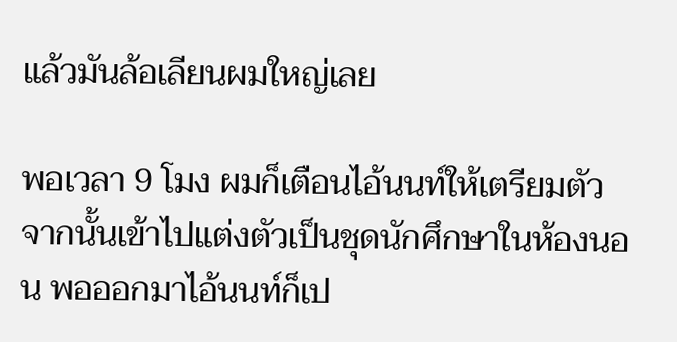แล้วมันล้อเลียนผมใหญ่เลย

พอเวลา 9 โมง ผมก็เตือนไอ้นนท์ให้เตรียมตัว จากนั้นเข้าไปแต่งตัวเป็นชุดนักศึกษาในห้องนอน พอออกมาไอ้นนท์ก็เป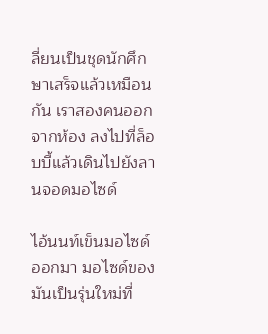ลี่ยนเป็นชุดนักศึกษาเสร็จแล้วเหมือนกัน เราสองคนออกจากห้อง ลงไปที่ล็อบบี้แล้วเดินไปยังลานจอดมอไซด์

ไอ้นนท์เข็นมอไซด์ออกมา มอไซด์ของมันเป็นรุ่นใหม่ที่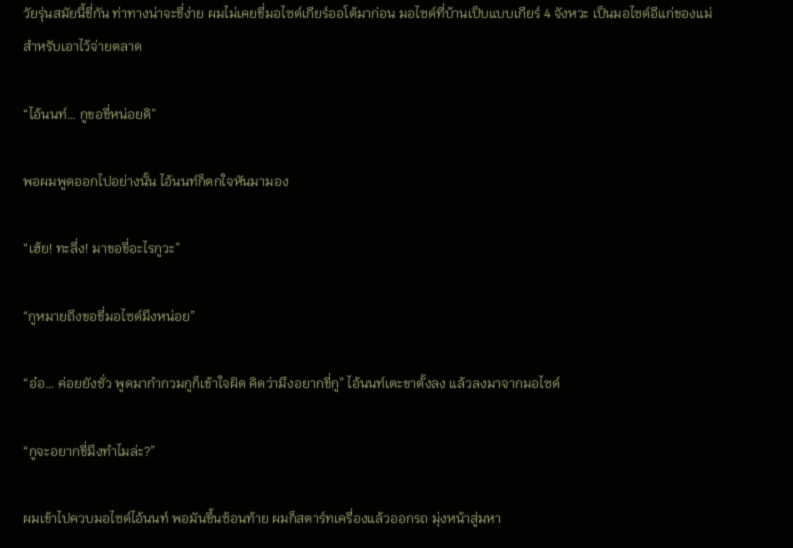วัยรุ่นสมัยนี้ขี่กัน ท่าทางน่าจะขี่ง่าย ผมไม่เคยขี่มอไซด์เกียร์ออโต้มาก่อน มอไซด์ที่บ้านเป็บแบบเกียร์ 4 จังหวะ เป็นมอไซด์อีแก่ของแม่สำหรับเอาไว้จ่ายตลาด

“ไอ้นนท์… กูขอขี่หน่อยดิ”

พอผมพูดออกไปอย่างนั้น ไอ้นนท์ก็ตกใจหันมามอง

“เฮ้ย! ทะลึ่ง! มาขอขี่อะไรกูวะ”

“กูหมายถึงขอขี่มอไซด์มึงหน่อย”

“อ๋อ… ค่อยยังชั่ว พูดมากำกวมกูก็เข้าใจผิด คิดว่ามึงอยากขี่กู” ไอ้นนท์เตะขาตั้งลง แล้วลงมาจากมอไซด์

“กูจะอยากขี่มึงทำไมล่ะ?”

ผมเข้าไปควบมอไซด์ไอ้นนท์ พอมันขึ้นซ้อนท้าย ผมก็สตาร์ทเครื่องแล้วออกรถ มุ่งหน้าสู่มหา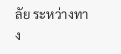ลัย ระหว่างทาง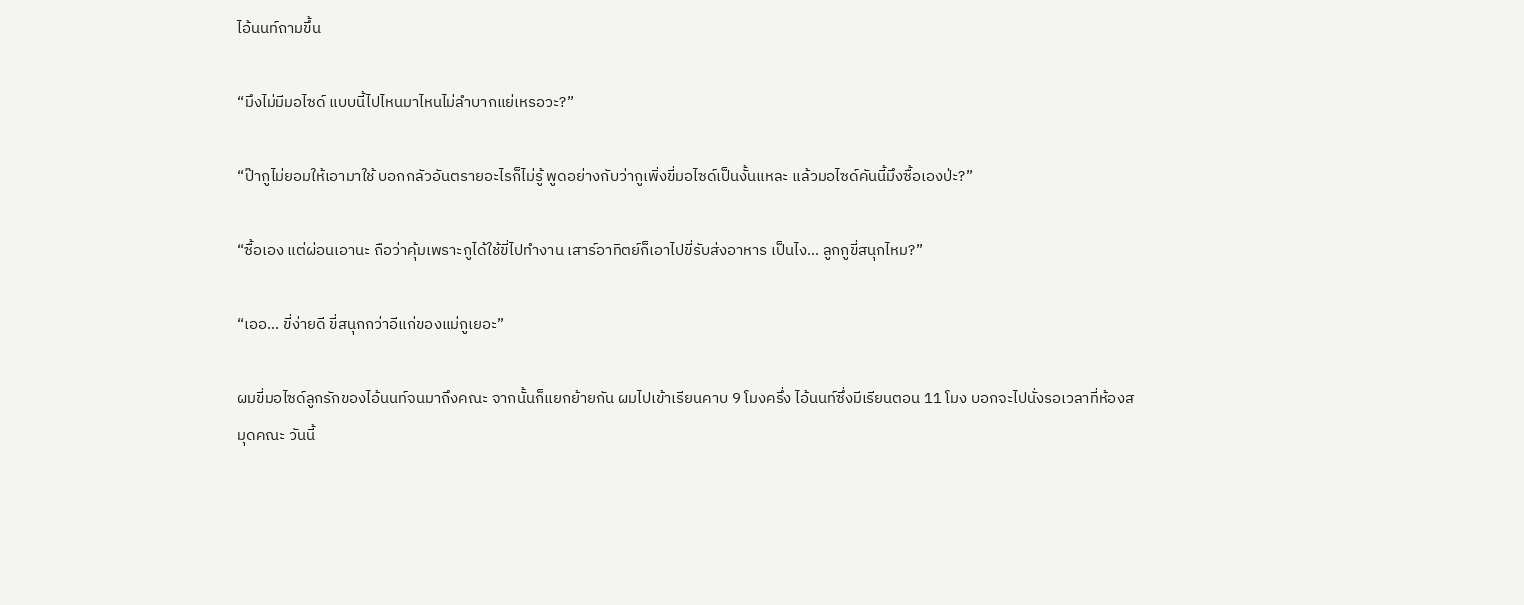ไอ้นนท์ถามขึ้น

“มึงไม่มีมอไซด์ แบบนี้ไปไหนมาไหนไม่ลำบากแย่เหรอวะ?”

“ป๊ากูไม่ยอมให้เอามาใช้ บอกกลัวอันตรายอะไรก็ไม่รู้ พูดอย่างกับว่ากูเพิ่งขี่มอไซด์เป็นงั้นแหละ แล้วมอไซด์คันนี้มึงซื้อเองป่ะ?”

“ซื้อเอง แต่ผ่อนเอานะ ถือว่าคุ้มเพราะกูได้ใช้ขี่ไปทำงาน เสาร์อาทิตย์ก็เอาไปขี่รับส่งอาหาร เป็นไง… ลูกกูขี่สนุกไหม?”

“เออ… ขี่ง่ายดี ขี่สนุกกว่าอีแก่ของแม่กูเยอะ”

ผมขี่มอไซด์ลูกรักของไอ้นนท์จนมาถึงคณะ จากนั้นก็แยกย้ายกัน ผมไปเข้าเรียนคาบ 9 โมงครึ่ง ไอ้นนท์ซึ่งมีเรียนตอน 11 โมง บอกจะไปนั่งรอเวลาที่ห้องสมุดคณะ วันนี้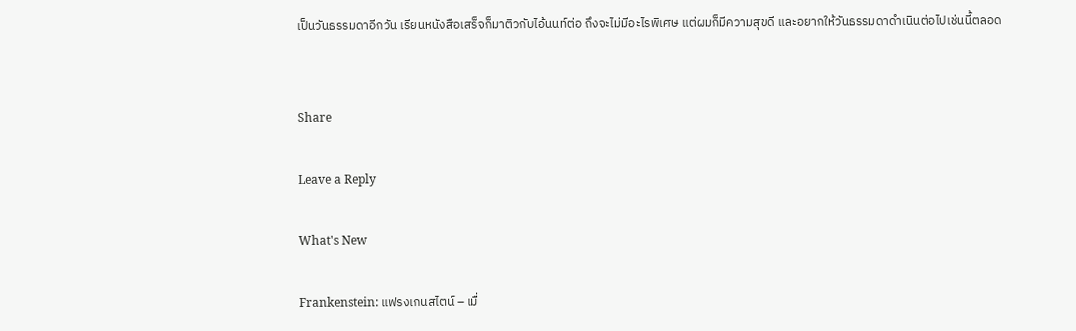เป็นวันธรรมดาอีกวัน เรียนหนังสือเสร็จก็มาติวกับไอ้นนท์ต่อ ถึงจะไม่มีอะไรพิเศษ แต่ผมก็มีความสุขดี และอยากให้วันธรรมดาดำเนินต่อไปเช่นนี้ตลอด


Share

Leave a Reply

What's New

Frankenstein: แฟรงเกนสไตน์ – เมื่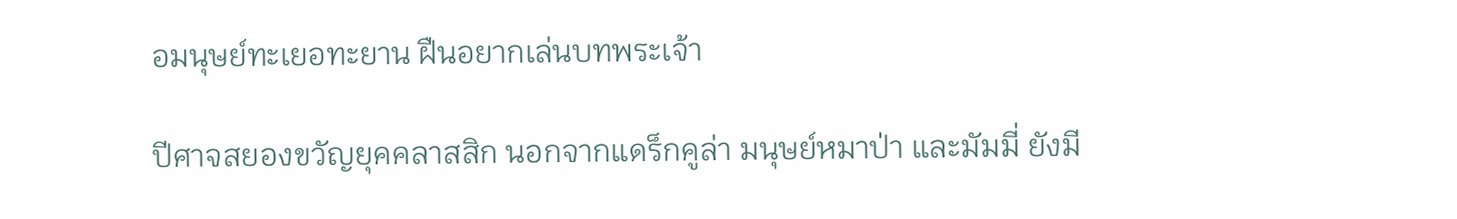อมนุษย์ทะเยอทะยาน ฝืนอยากเล่นบทพระเจ้า

ปีศาจสยองขวัญยุคคลาสสิก นอกจากแดร็กคูล่า มนุษย์หมาป่า และมัมมี่ ยังมี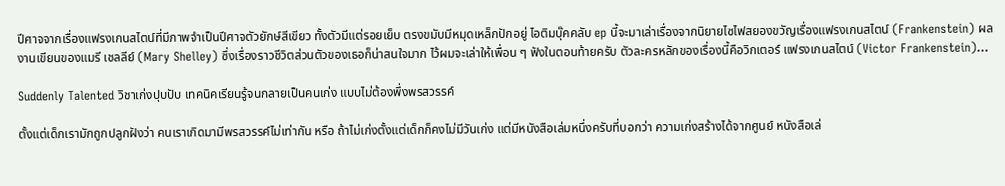ปีศาจจากเรื่องแฟรงเกนสไตน์ที่มีภาพจำเป็นปีศาจตัวยักษ์สีเขียว ทั้งตัวมีแต่รอยเย็บ ตรงขมับมีหมุดเหล็กปักอยู่ ไอติมบุ๊คคลับ ep นี้จะมาเล่าเรื่องจากนิยายไซไฟสยองขวัญเรื่องแฟรงเกนสไตน์ (Frankenstein) ผลงานเขียนของแมรี เชลลีย์ (Mary Shelley) ซึ่งเรื่องราวชีวิตส่วนตัวของเธอก็น่าสนใจมาก ไว้ผมจะเล่าให้เพื่อน ๆ ฟังในตอนท้ายครับ ตัวละครหลักของเรื่องนี้คือวิกเตอร์ แฟรงเกนสไตน์ (Victor Frankenstein)...

Suddenly Talented วิชาเก่งปุบปับ เทคนิคเรียนรู้จนกลายเป็นคนเก่ง แบบไม่ต้องพึ่งพรสวรรค์

ตั้งแต่เด็กเรามักถูกปลูกฝังว่า คนเราเกิดมามีพรสวรรค์ไม่เท่ากัน หรือ ถ้าไม่เก่งตั้งแต่เด็กก็คงไม่มีวันเก่ง แต่มีหนังสือเล่มหนึ่งครับที่บอกว่า ความเก่งสร้างได้จากศูนย์ หนังสือเล่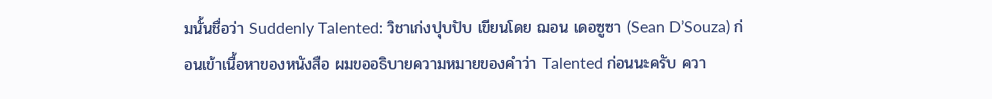มนั้นชื่อว่า Suddenly Talented: วิชาเก่งปุบปับ เขียนโดย ฌอน เดอซูซา (Sean D’Souza) ก่อนเข้าเนื้อหาของหนังสือ ผมขออธิบายความหมายของคำว่า Talented ก่อนนะครับ ควา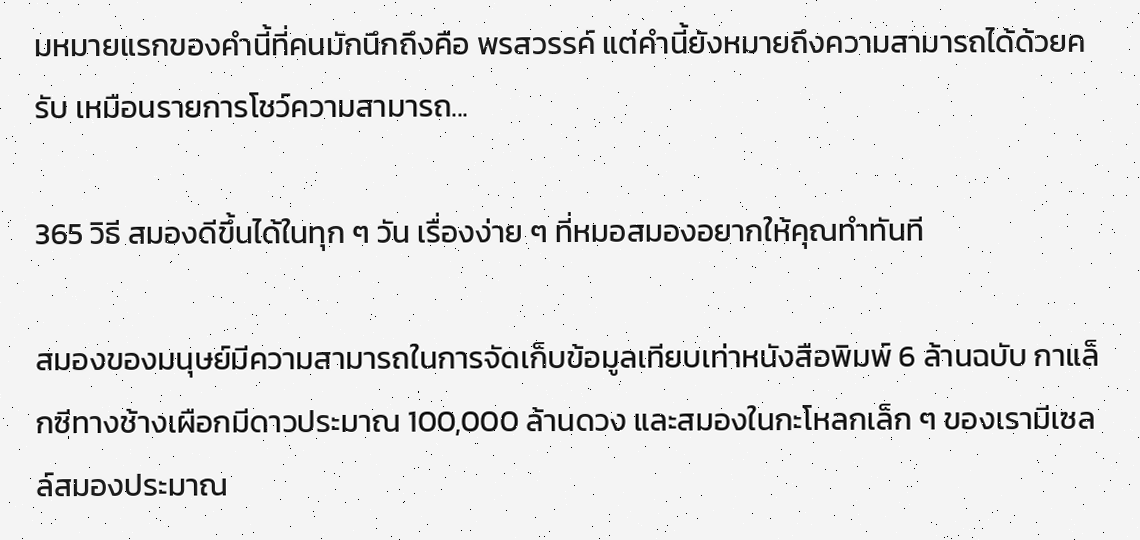มหมายแรกของคำนี้ที่คนมักนึกถึงคือ พรสวรรค์ แต่คำนี้ยังหมายถึงความสามารถได้ด้วยครับ เหมือนรายการโชว์ความสามารถ...

365 วิธี สมองดีขึ้นได้ในทุก ๆ วัน เรื่องง่าย ๆ ที่หมอสมองอยากให้คุณทำทันที

สมองของมนุษย์มีความสามารถในการจัดเก็บข้อมูลเทียบเท่าหนังสือพิมพ์ 6 ล้านฉบับ กาแล็กซีทางช้างเผือกมีดาวประมาณ 100,000 ล้านดวง และสมองในกะโหลกเล็ก ๆ ของเรามีเซลล์สมองประมาณ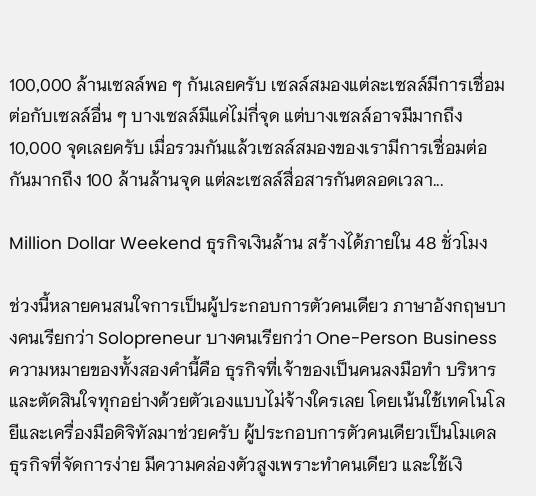100,000 ล้านเซลล์พอ ๆ กันเลยครับ เซลล์สมองแต่ละเซลล์มีการเชื่อมต่อกับเซลล์อื่น ๆ บางเซลล์มีแค่ไม่กี่จุด แต่บางเซลล์อาจมีมากถึง 10,000 จุดเลยครับ เมื่อรวมกันแล้วเซลล์สมองของเรามีการเชื่อมต่อกันมากถึง 100 ล้านล้านจุด แต่ละเซลล์สื่อสารกันตลอดเวลา...

Million Dollar Weekend ธุรกิจเงินล้าน สร้างได้ภายใน 48 ชั่วโมง

ช่วงนี้หลายคนสนใจการเป็นผู้ประกอบการตัวคนเดียว ภาษาอังกฤษบางคนเรียกว่า Solopreneur บางคนเรียกว่า One-Person Business ความหมายของทั้งสองคำนี้คือ ธุรกิจที่เจ้าของเป็นคนลงมือทำ บริหาร และตัดสินใจทุกอย่างด้วยตัวเองแบบไม่จ้างใครเลย โดยเน้นใช้เทคโนโลยีและเครื่องมือดิจิทัลมาช่วยครับ ผู้ประกอบการตัวคนเดียวเป็นโมเดลธุรกิจที่จัดการง่าย มีความคล่องตัวสูงเพราะทำคนเดียว และใช้เงิ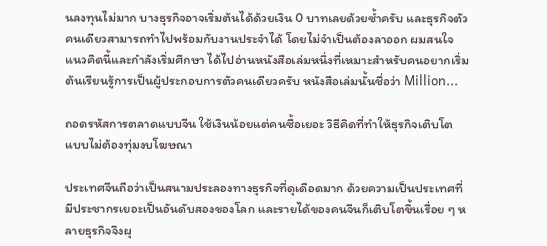นลงทุนไม่มาก บางธุรกิจอาจเริ่มต้นได้ด้วยเงิน 0 บาทเลยด้วยซ้ำครับ และธุรกิจตัวคนเดียวสามารถทำไปพร้อมกับงานประจำได้ โดยไม่จำเป็นต้องลาออก ผมสนใจแนวคิดนี้และกำลังเริ่มศึกษา ได้ไปอ่านหนังสือเล่มหนึ่งที่เหมาะสำหรับคนอยากเริ่มต้นเรียนรู้การเป็นผู้ประกอบการตัวคนเดียวครับ หนังสือเล่มนั้นชื่อว่า Million...

ถอดรหัสการตลาดแบบจีน ใช้เงินน้อยแต่คนซื้อเยอะ วิธีคิดที่ทำให้ธุรกิจเติบโต แบบไม่ต้องทุ่มงบโฆษณา

ประเทศจีนถือว่าเป็นสนามประลองทางธุรกิจที่ดุเดือดมาก ด้วยความเป็นประเทศที่มีประชากรเยอะเป็นอันดับสองของโลก และรายได้ของคนจีนก็เติบโตขึ้นเรื่อย ๆ หลายธุรกิจจึงผุ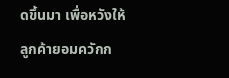ดขึ้นมา เพื่อหวังให้ลูกค้ายอมควักก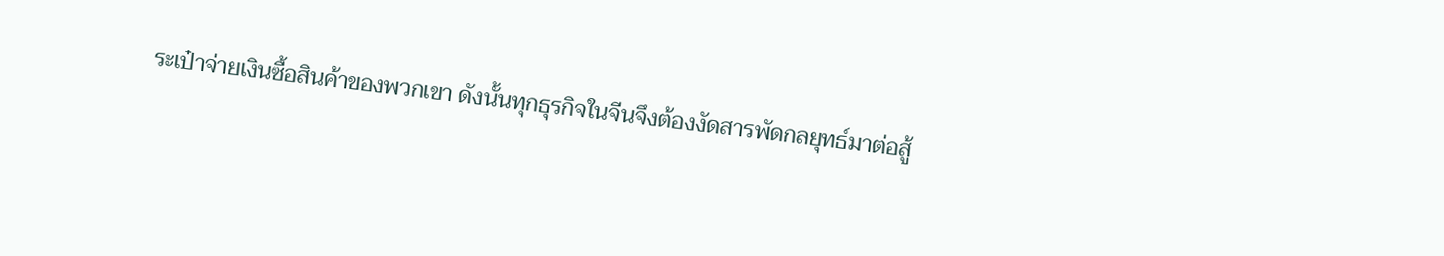ระเป๋าจ่ายเงินซื้อสินค้าของพวกเขา ดังนั้นทุกธุรกิจในจีนจึงต้องงัดสารพัดกลยุทธ์มาต่อสู้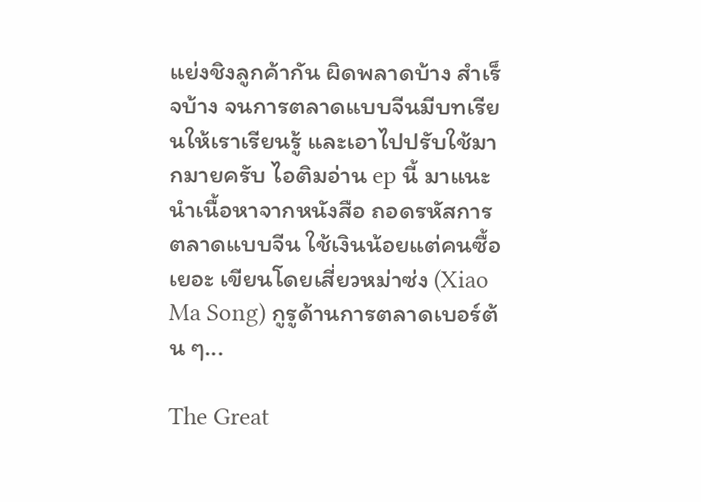แย่งชิงลูกค้ากัน ผิดพลาดบ้าง สำเร็จบ้าง จนการตลาดแบบจีนมีบทเรียนให้เราเรียนรู้ และเอาไปปรับใช้มากมายครับ ไอติมอ่าน ep นี้ มาแนะนำเนื้อหาจากหนังสือ ถอดรหัสการตลาดแบบจีน ใช้เงินน้อยแต่คนซื้อเยอะ เขียนโดยเสี่ยวหม่าซ่ง (Xiao Ma Song) กูรูด้านการตลาดเบอร์ต้น ๆ...

The Great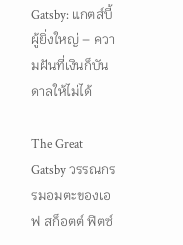Gatsby: แกตส์บี้ผู้ยิ่งใหญ่ – ความฝันที่เงินก็บันดาลให้ไม่ได้

The Great Gatsby วรรณกรรมอมตะของเอฟ สก็อตต์ ฟิตซ์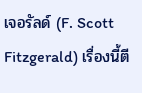เจอรัลด์ (F. Scott Fitzgerald) เรื่องนี้ตี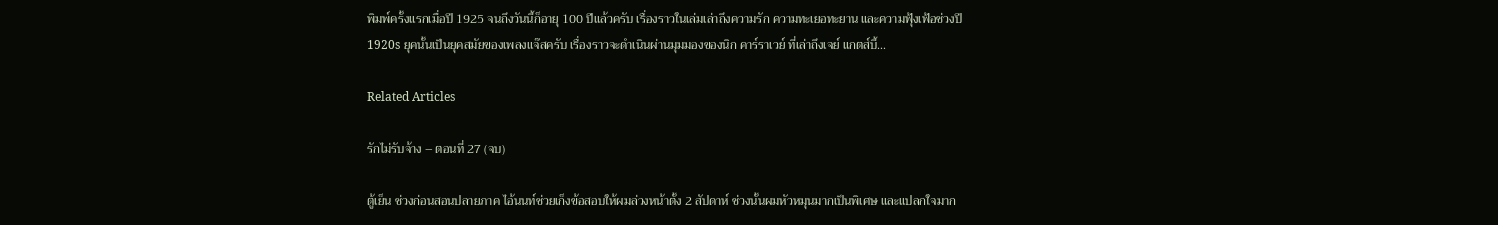พิมพ์ครั้งแรกเมื่อปี 1925 จนถึงวันนี้ก็อายุ 100 ปีแล้วครับ เรื่องราวในเล่มเล่าถึงความรัก ความทะเยอทะยาน และความฟุ้งเฟ้อช่วงปี 1920s ยุคนั้นเป็นยุคสมัยของเพลงแจ๊สครับ เรื่องราวจะดำเนินผ่านมุมมองของนิก คาร์ราเวย์ ที่เล่าถึงเจย์ แกตส์บี้...

Related Articles

รักไม่รับจ้าง – ตอนที่ 27 (จบ)

ตู้เย็น ช่วงก่อนสอนปลายภาค ไอ้นนท์ช่วยเก็งข้อสอบให้ผมล่วงหน้าตั้ง 2 สัปดาห์ ช่วงนั้นผมหัวหมุนมากเป็นพิเศษ และแปลกใจมาก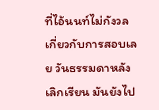ที่ไอ้นนท์ไม่กังวลเกี่ยวกับการสอบเลย วันธรรมดาหลังเลิกเรียน มันยังไป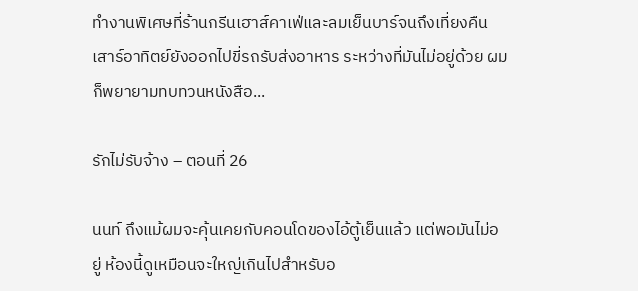ทำงานพิเศษที่ร้านกรีนเฮาส์คาเฟ่และลมเย็นบาร์จนถึงเที่ยงคืน เสาร์อาทิตย์ยังออกไปขี่รถรับส่งอาหาร ระหว่างที่มันไม่อยู่ด้วย ผมก็พยายามทบทวนหนังสือ...

รักไม่รับจ้าง – ตอนที่ 26

นนท์ ถึงแม้ผมจะคุ้นเคยกับคอนโดของไอ้ตู้เย็นแล้ว แต่พอมันไม่อยู่ ห้องนี้ดูเหมือนจะใหญ่เกินไปสำหรับอ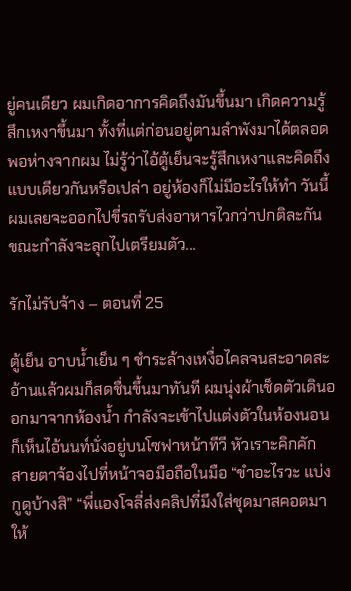ยู่คนเดียว ผมเกิดอาการคิดถึงมันขึ้นมา เกิดความรู้สึกเหงาขึ้นมา ทั้งที่แต่ก่อนอยู่ตามลำพังมาได้ตลอด พอห่างจากผม ไม่รู้ว่าไอ้ตู้เย็นจะรู้สึกเหงาและคิดถึงแบบเดียวกันหรือเปล่า อยู่ห้องก็ไม่มีอะไรให้ทำ วันนี้ผมเลยจะออกไปขี่รถรับส่งอาหารไวกว่าปกติละกัน ขณะกำลังจะลุกไปเตรียมตัว...

รักไม่รับจ้าง – ตอนที่ 25

ตู้เย็น อาบน้ำเย็น ๆ ชำระล้างเหงื่อไคลจนสะอาดสะอ้านแล้วผมก็สดชื่นขึ้นมาทันที ผมนุ่งผ้าเช็ดตัวเดินออกมาจากห้องน้ำ กำลังจะเข้าไปแต่งตัวในห้องนอนก็เห็นไอ้นนท์นั่งอยู่บนโซฟาหน้าทีวี หัวเราะคิกคัก สายตาจ้องไปที่หน้าจอมือถือในมือ “ขำอะไรวะ แบ่งกูดูบ้างสิ” “พี่แองโจลี่ส่งคลิปที่มึงใส่ชุดมาสคอตมาให้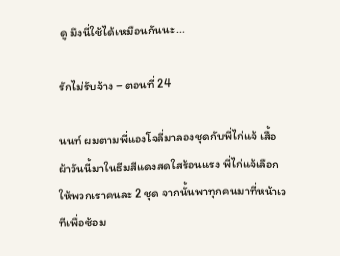ดู มึงนี่ใช้ได้เหมือนกันนะ...

รักไม่รับจ้าง – ตอนที่ 24

นนท์ ผมตามพี่แองโจลี่มาลองชุดกับพี่ไก่แจ้ เสื้อผ้าวันนี้มาในธีมสีแดงสดใสร้อนแรง พี่ไก่แจ้เลือกให้พวกเราคนละ 2 ชุด จากนั้นพาทุกคนมาที่หน้าเวทีเพื่อซ้อม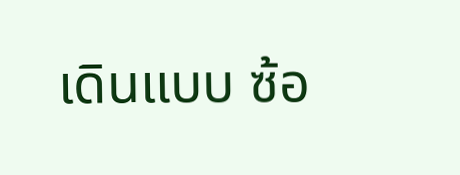เดินแบบ ซ้อ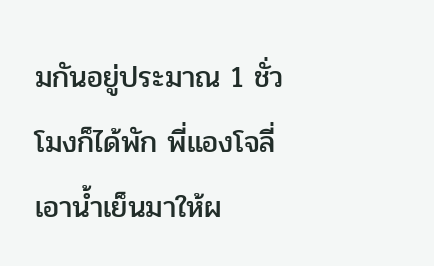มกันอยู่ประมาณ 1 ชั่วโมงก็ได้พัก พี่แองโจลี่เอาน้ำเย็นมาให้ผ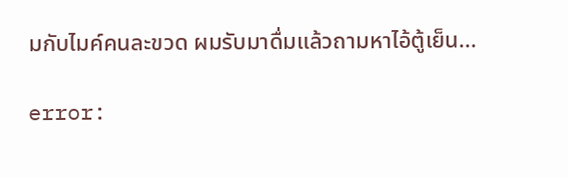มกับไมค์คนละขวด ผมรับมาดื่มแล้วถามหาไอ้ตู้เย็น...

error: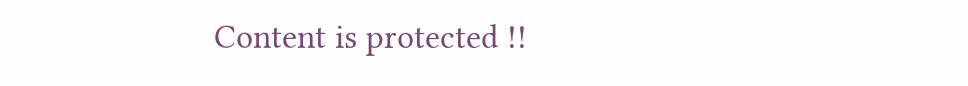Content is protected !!